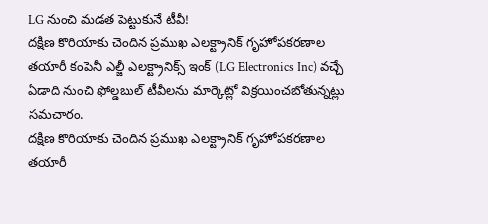LG నుంచి మడత పెట్టుకునే టీవీ!
దక్షిణ కొరియాకు చెందిన ప్రముఖ ఎలక్ట్రానిక్ గృహోపకరణాల తయారీ కంపెనీ ఎల్జీ ఎలక్ట్రానిక్స్ ఇంక్ (LG Electronics Inc) వచ్చే ఏడాది నుంచి ఫోల్డబుల్ టీవీలను మార్కెట్లో విక్రయించబోతున్నట్లు సమచారం.
దక్షిణ కొరియాకు చెందిన ప్రముఖ ఎలక్ట్రానిక్ గృహోపకరణాల తయారీ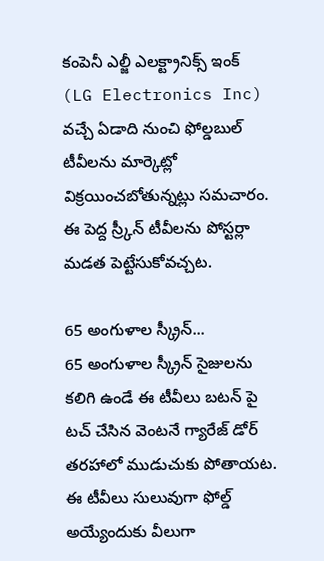కంపెనీ ఎల్జీ ఎలక్ట్రానిక్స్ ఇంక్ (LG Electronics Inc) వచ్చే ఏడాది నుంచి ఫోల్డబుల్ టీవీలను మార్కెట్లో విక్రయించబోతున్నట్లు సమచారం. ఈ పెద్ద స్ర్కీన్ టీవీలను పోస్టర్లా మడత పెట్టేసుకోవచ్చట.

65 అంగుళాల స్క్రీన్...
65 అంగుళాల స్క్రీన్ సైజులను కలిగి ఉండే ఈ టీవీలు బటన్ పై టచ్ చేసిన వెంటనే గ్యారేజ్ డోర్ తరహాలో ముడుచుకు పోతాయట. ఈ టీవీలు సులువుగా ఫోల్డ్ అయ్యేందుకు వీలుగా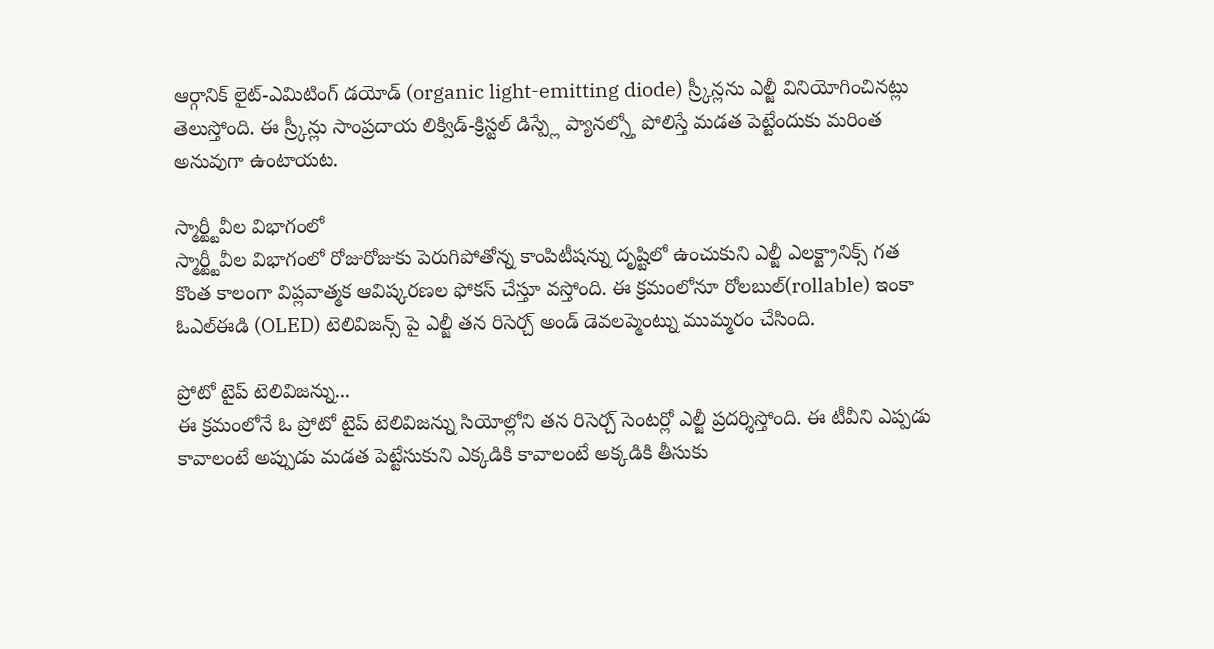ఆర్గానిక్ లైట్-ఎమిటింగ్ డయోడ్ (organic light-emitting diode) స్ర్కీన్లను ఎల్జీ వినియోగించినట్లు తెలుస్తోంది. ఈ స్ర్కీన్లు సాంప్రదాయ లిక్విడ్-క్రిస్టల్ డిస్ప్లే ప్యానల్స్తో పోలిస్తే మడత పెట్టేందుకు మరింత అనువుగా ఉంటాయట.

స్మార్ట్టీవీల విభాగంలో
స్మార్ట్టీవీల విభాగంలో రోజురోజుకు పెరుగిపోతోన్న కాంపిటీషన్ను దృష్టిలో ఉంచుకుని ఎల్జీ ఎలక్ట్రానిక్స్ గత కొంత కాలంగా విప్లవాత్మక ఆవిష్కరణల ఫోకస్ చేస్తూ వస్తోంది. ఈ క్రమంలోనూ రోలబుల్(rollable) ఇంకా ఓఎల్ఈడి (OLED) టెలివిజన్స్ పై ఎల్జీ తన రిసెర్చ్ అండ్ డెవలప్మెంట్ను ముమ్మరం చేసింది.

ప్రోటో టైప్ టెలివిజన్ను...
ఈ క్రమంలోనే ఓ ప్రోటో టైప్ టెలివిజన్ను సియోల్లోని తన రిసెర్చ్ సెంటర్లో ఎల్జీ ప్రదర్శిస్తోంది. ఈ టీవీని ఎప్పడు కావాలంటే అప్పుడు మడత పెట్టేసుకుని ఎక్కడికి కావాలంటే అక్కడికి తీసుకు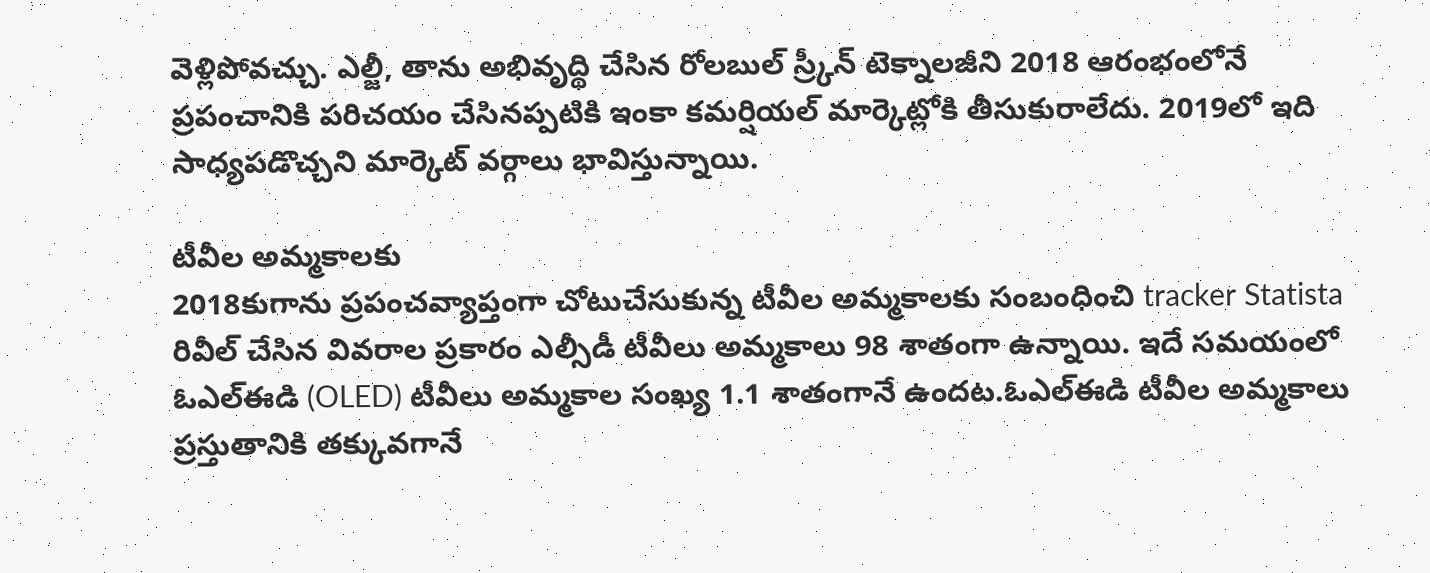వెళ్లిపోవచ్చు. ఎల్జీ, తాను అభివృద్థి చేసిన రోలబుల్ స్ర్కీన్ టెక్నాలజీని 2018 ఆరంభంలోనే ప్రపంచానికి పరిచయం చేసినప్పటికి ఇంకా కమర్షియల్ మార్కెట్లోకి తీసుకురాలేదు. 2019లో ఇది సాధ్యపడొచ్చని మార్కెట్ వర్గాలు భావిస్తున్నాయి.

టీవీల అమ్మకాలకు
2018కుగాను ప్రపంచవ్యాప్తంగా చోటుచేసుకున్న టీవీల అమ్మకాలకు సంబంధించి tracker Statista రివీల్ చేసిన వివరాల ప్రకారం ఎల్సీడీ టీవీలు అమ్మకాలు 98 శాతంగా ఉన్నాయి. ఇదే సమయంలో ఓఎల్ఈడి (OLED) టీవీలు అమ్మకాల సంఖ్య 1.1 శాతంగానే ఉందట.ఓఎల్ఈడి టీవీల అమ్మకాలు ప్రస్తుతానికి తక్కువగానే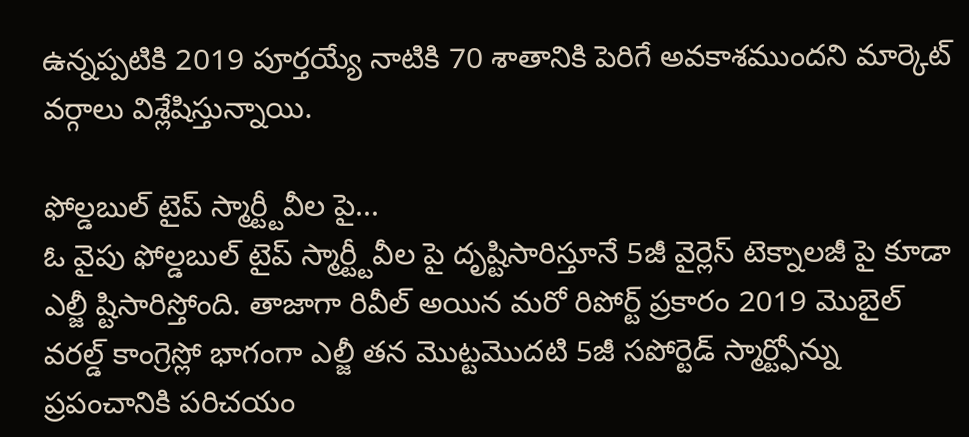ఉన్నప్పటికి 2019 పూర్తయ్యే నాటికి 70 శాతానికి పెరిగే అవకాశముందని మార్కెట్ వర్గాలు విశ్లేషిస్తున్నాయి.

ఫోల్డబుల్ టైప్ స్మార్ట్టీవీల పై...
ఓ వైపు ఫోల్డబుల్ టైప్ స్మార్ట్టీవీల పై దృష్టిసారిస్తూనే 5జీ వైర్లెస్ టెక్నాలజీ పై కూడా ఎల్జీ ష్టిసారిస్తోంది. తాజాగా రివీల్ అయిన మరో రిపోర్ట్ ప్రకారం 2019 మొబైల్ వరల్డ్ కాంగ్రెస్లో భాగంగా ఎల్జీ తన మొట్టమొదటి 5జీ సపోర్టెడ్ స్మార్ట్ఫోన్ను ప్రపంచానికి పరిచయం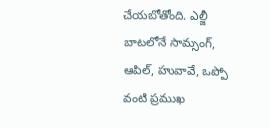చేయబోతోంది. ఎల్జీ బాటలోనే సామ్సంగ్, ఆపిల్, హువావే, ఒప్పో వంటి ప్రముఖ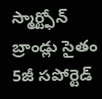స్మార్ట్ఫోన్ బ్రాండ్లు సైతం 5జీ సపోర్టెడ్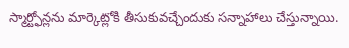స్మార్ట్ఫోన్లను మార్కెట్లోకి తీసుకువచ్చేందుకు సన్నాహాలు చేస్తున్నాయి.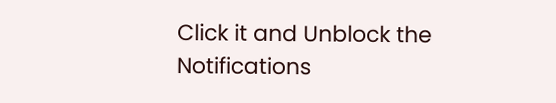Click it and Unblock the Notifications